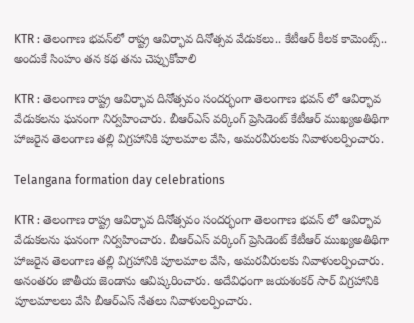KTR : తెలంగాణ భవన్‌లో రాష్ట్ర ఆవిర్భావ దినోత్సవ వేడుకలు.. కేటీఆర్ కీలక కామెంట్స్.. అందుకే సింహం తన కథ తను చెప్పుకోవాలి

KTR : తెలంగాణ రాష్ట్ర ఆవిర్భావ దినోత్సవం సందర్భంగా తెలంగాణ భవన్ లో ఆవిర్భావ వేడుకలను ఘనంగా నిర్వహించారు. బీఆర్ఎస్ వర్కింగ్ ప్రెసిడెంట్ కేటీఆర్ ముఖ్యఅతిథిగా హాజరైన తెలంగాణ తల్లి విగ్రహానికి పూలమాల వేసి, అమరవీరులకు నివాళులర్పించారు.

Telangana formation day celebrations

KTR : తెలంగాణ రాష్ట్ర ఆవిర్భావ దినోత్సవం సందర్భంగా తెలంగాణ భవన్ లో ఆవిర్భావ వేడుకలను ఘనంగా నిర్వహించారు. బీఆర్ఎస్ వర్కింగ్ ప్రెసిడెంట్ కేటీఆర్ ముఖ్యఅతిథిగా హాజరైన తెలంగాణ తల్లి విగ్రహానికి పూలమాల వేసి, అమరవీరులకు నివాళులర్పించారు. అనంతరం జాతీయ జెండాను ఆవిష్కరించారు. అదేవిధంగా జయశంకర్ సార్ విగ్రహానికి పూలమాలలు వేసి బీఆర్ఎస్ నేతలు నివాళులర్పించారు.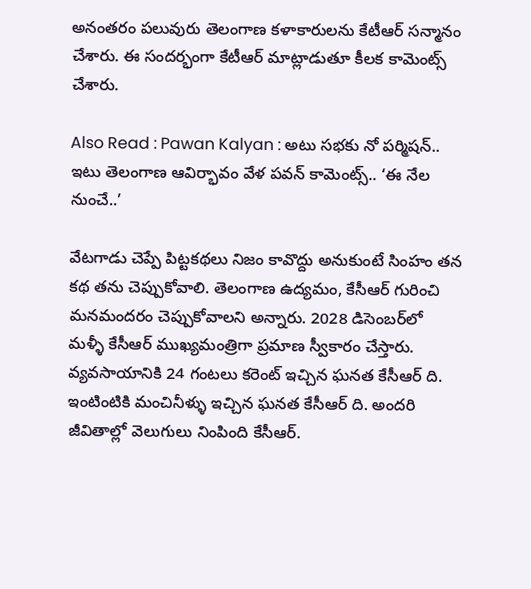అనంతరం పలువురు తెలంగాణ కళాకారులను కేటీఆర్ సన్మానం చేశారు. ఈ సందర్భంగా కేటీఆర్ మాట్లాడుతూ కీలక కామెంట్స్ చేశారు.

Also Read : Pawan Kalyan : అటు సభకు నో పర్మిషన్.. ఇటు తెలంగాణ ఆవిర్భావం వేళ పవన్ కామెంట్స్.. ‘ఈ నేల నుంచే..’

వేటగాడు చెప్పే పిట్టకథలు నిజం కావొద్దు అనుకుంటే సింహం తన కథ తను చెప్పుకోవాలి. తెలంగాణ ఉద్యమం, కేసీఆర్ గురించి మనమందరం చెప్పుకోవాలని అన్నారు. 2028 డిసెంబర్‌లో మళ్ళీ కేసీఆర్ ముఖ్యమంత్రిగా ప్రమాణ స్వీకారం చేస్తారు. వ్యవసాయానికి 24 గంటలు కరెంట్ ఇచ్చిన ఘనత కేసీఆర్ ది. ఇంటింటికి మంచినీళ్ళు ఇచ్చిన ఘనత కేసీఆర్ ది. అందరి జీవితాల్లో వెలుగులు నింపింది కేసీఆర్.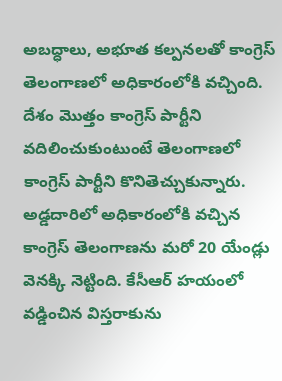అబద్ధాలు, అభూత కల్పనలతో కాంగ్రెస్ తెలంగాణలో అధికారంలోకి వచ్చింది. దేశం మొత్తం కాంగ్రెస్ పార్టీని వదిలించుకుంటుంటే తెలంగాణలో కాంగ్రెస్ పార్టీని కొనితెచ్చుకున్నారు. అడ్డదారిలో అధికారంలోకి వచ్చిన కాంగ్రెస్ తెలంగాణను మరో 20 యేండ్లు వెనక్కి నెట్టింది. కేసీఆర్ హయంలో వడ్డించిన విస్తరాకును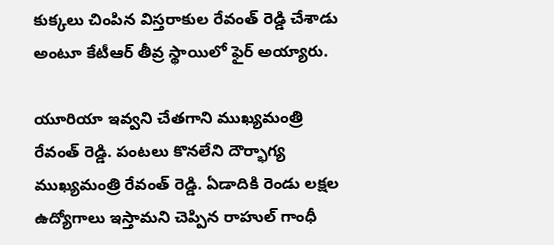కుక్కలు చింపిన విస్తరాకుల రేవంత్ రెడ్డి చేశాడు అంటూ కేటీఆర్ తీవ్ర స్థాయిలో ఫైర్ అయ్యారు.

యూరియా ఇవ్వని చేతగాని ముఖ్యమంత్రి రేవంత్ రెడ్డి. పంటలు కొనలేని దౌర్భాగ్య ముఖ్యమంత్రి రేవంత్ రెడ్డి. ఏడాదికి రెండు లక్షల ఉద్యోగాలు ఇస్తామని చెప్పిన రాహుల్ గాంధీ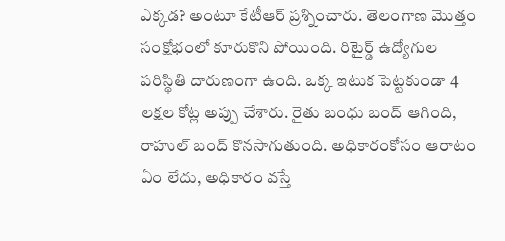ఎక్కడ? అంటూ కేటీఆర్ ప్రశ్నించారు. తెలంగాణ మొత్తం సంక్షోభంలో కూరుకొని పోయింది. రిటైర్డ్ ఉద్యోగుల పరిస్థితి దారుణంగా ఉంది. ఒక్క ఇటుక పెట్టకుండా 4 లక్షల కోట్ల అప్పు చేశారు. రైతు బంధు బంద్ ఆగింది, రాహుల్ బంద్ కొనసాగుతుంది. అధికారంకోసం ఆరాటం ఏం లేదు, అధికారం వస్తే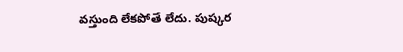వస్తుంది లేకపోతే లేదు. పుష్కర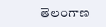తెలంగాణ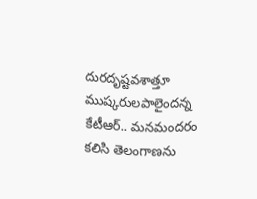దురదృష్టవశాత్తూ ముష్కరులపాలైందన్న కేటీఆర్.. మనమందరం కలిసి తెలంగాణను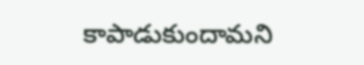కాపాడుకుందామని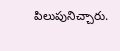పిలుపునిచ్చారు.